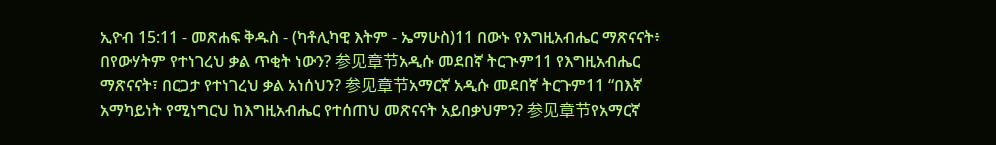ኢዮብ 15:11 - መጽሐፍ ቅዱስ - (ካቶሊካዊ እትም - ኤማሁስ)11 በውኑ የእግዚአብሔር ማጽናናት፥ በየውሃትም የተነገረህ ቃል ጥቂት ነውን? 参见章节አዲሱ መደበኛ ትርጒም11 የእግዚአብሔር ማጽናናት፣ በርጋታ የተነገረህ ቃል አነሰህን? 参见章节አማርኛ አዲሱ መደበኛ ትርጉም11 “በእኛ አማካይነት የሚነግርህ ከእግዚአብሔር የተሰጠህ መጽናናት አይበቃህምን? 参见章节የአማርኛ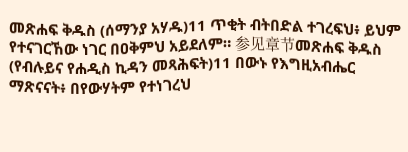መጽሐፍ ቅዱስ (ሰማንያ አሃዱ)11 ጥቂት ብትበድል ተገረፍህ፥ ይህም የተናገርኸው ነገር በዐቅምህ አይደለም። 参见章节መጽሐፍ ቅዱስ (የብሉይና የሐዲስ ኪዳን መጻሕፍት)11 በውኑ የእግዚአብሔር ማጽናናት፥ በየውሃትም የተነገረህ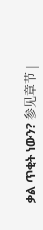ቃል ጥቂት ነውን? 参见章节 |